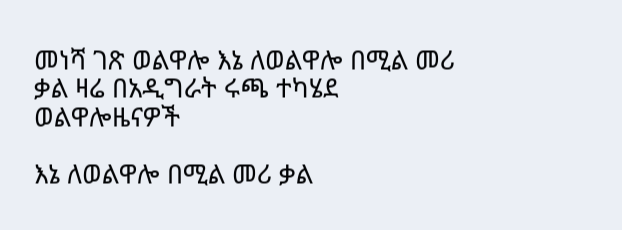መነሻ ገጽ ወልዋሎ እኔ ለወልዋሎ በሚል መሪ ቃል ዛሬ በአዲግራት ሩጫ ተካሄደ
ወልዋሎዜናዎች

እኔ ለወልዋሎ በሚል መሪ ቃል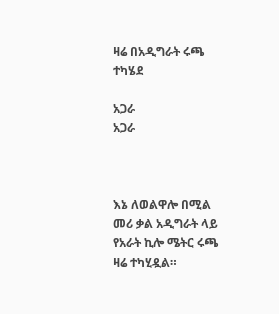ዛሬ በአዲግራት ሩጫ ተካሄደ

አጋራ
አጋራ



እኔ ለወልዋሎ በሚል መሪ ቃል አዲግራት ላይ የአራት ኪሎ ሜትር ሩጫ ዛሬ ተካሂዷል።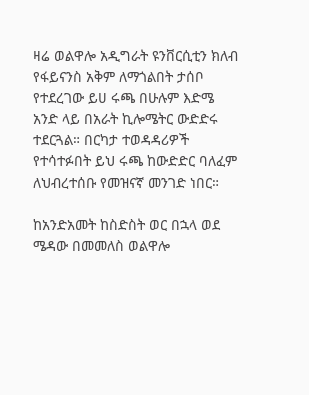ዛሬ ወልዋሎ አዲግራት ዩንቨርሲቲን ክለብ የፋይናንስ አቅም ለማጎልበት ታሰቦ የተደረገው ይሀ ሩጫ በሁሉም እድሜ አንድ ላይ በአራት ኪሎሜትር ውድድሩ ተደርጓል። በርካታ ተወዳዳሪዎች የተሳተፉበት ይህ ሩጫ ከውድድር ባለፈም ለህብረተሰቡ የመዝናኛ መንገድ ነበር።

ከአንድአመት ከስድስት ወር በኋላ ወደ ሜዳው በመመለስ ወልዋሎ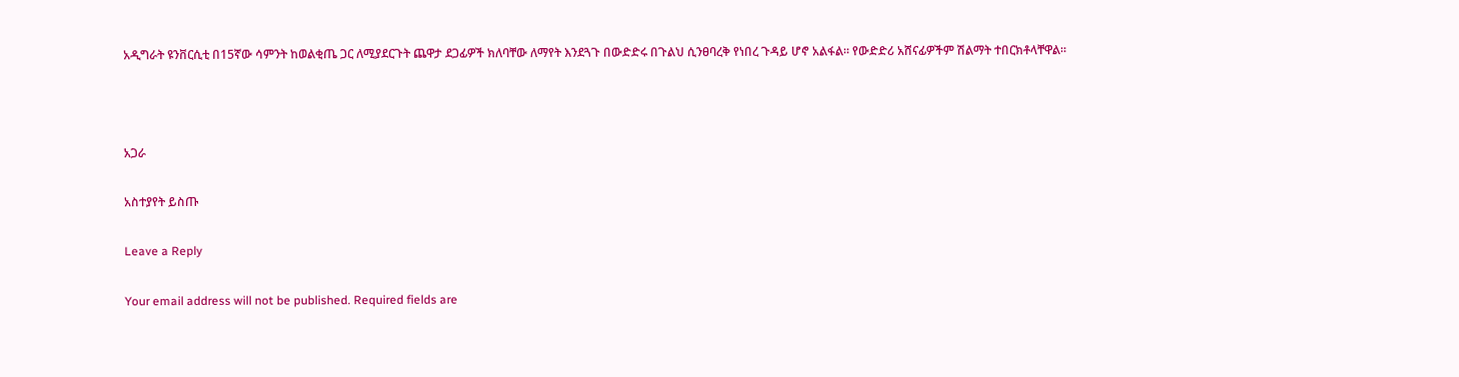አዲግራት ዩንቨርሲቲ በ15ኛው ሳምንት ከወልቂጤ ጋር ለሚያደርጉት ጨዋታ ደጋፊዎች ክለባቸው ለማየት እንደጓጉ በውድድሩ በጉልህ ሲንፀባረቅ የነበረ ጉዳይ ሆኖ አልፋል። የውድድሪ አሸናፊዎችም ሽልማት ተበርክቶላቸዋል።



አጋራ

አስተያየት ይስጡ

Leave a Reply

Your email address will not be published. Required fields are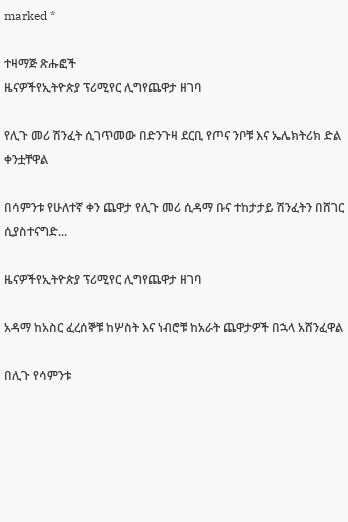marked *

ተዛማጅ ጽሑፎች
ዜናዎችየኢትዮጵያ ፕሪሚየር ሊግየጨዋታ ዘገባ

የሊጉ መሪ ሽንፈት ሲገጥመው በድንጉዛ ደርቢ የጦና ንቦቹ እና ኤሌክትሪክ ድል ቀንቷቸዋል

በሳምንቱ የሁለተኛ ቀን ጨዋታ የሊጉ መሪ ሲዳማ ቡና ተከታታይ ሽንፈትን በሸገር ሲያስተናግድ...

ዜናዎችየኢትዮጵያ ፕሪሚየር ሊግየጨዋታ ዘገባ

አዳማ ከአስር ፈረሰኞቹ ከሦስት እና ነብሮቹ ከአራት ጨዋታዎች በኋላ አሸንፈዋል

በሊጉ የሳምንቱ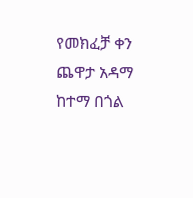የመክፈቻ ቀን ጨዋታ አዳማ ከተማ በጎል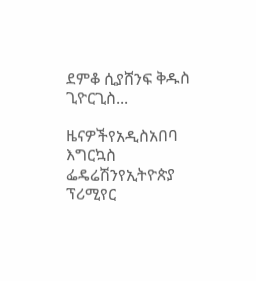ደምቆ ሲያሸንፍ ቅዱስ ጊዮርጊስ...

ዜናዎችየአዲስአበባ እግርኳስ ፌዴሬሽንየኢትዮጵያ ፕሪሚየር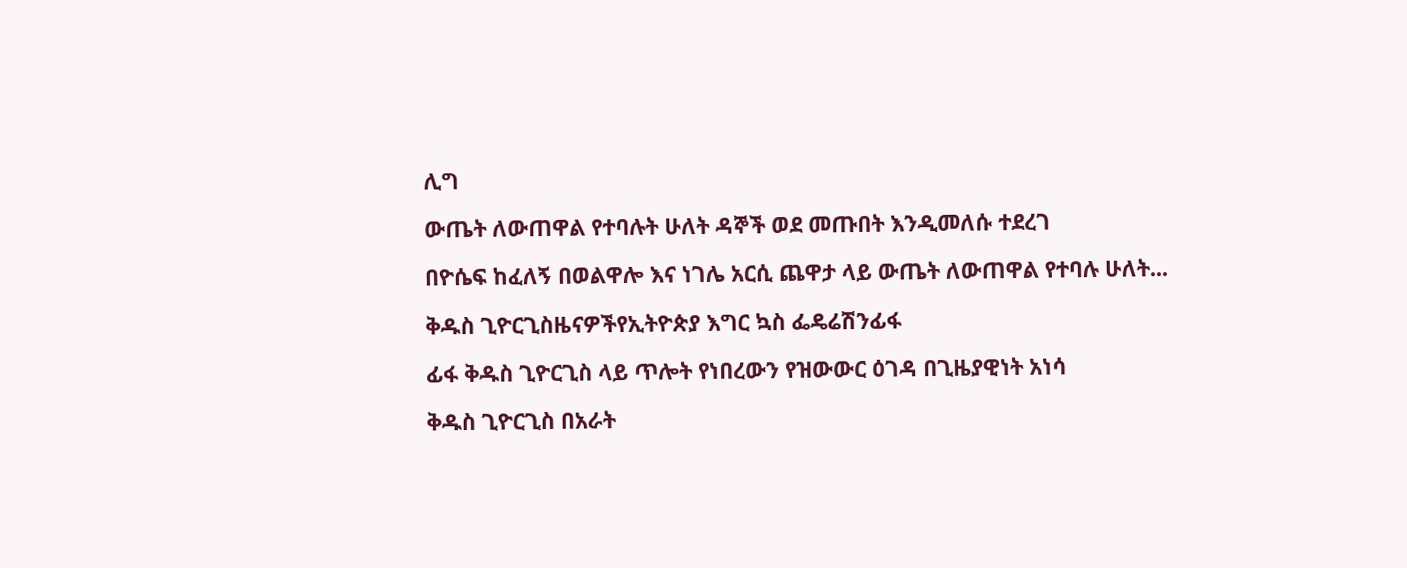ሊግ

ውጤት ለውጠዋል የተባሉት ሁለት ዳኞች ወደ መጡበት እንዲመለሱ ተደረገ

በዮሴፍ ከፈለኝ በወልዋሎ እና ነገሌ አርሲ ጨዋታ ላይ ውጤት ለውጠዋል የተባሉ ሁለት...

ቅዱስ ጊዮርጊስዜናዎችየኢትዮጵያ እግር ኳስ ፌዴሬሽንፊፋ

ፊፋ ቅዱስ ጊዮርጊስ ላይ ጥሎት የነበረውን የዝውውር ዕገዳ በጊዜያዊነት አነሳ

ቅዱስ ጊዮርጊስ በአራት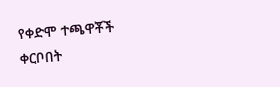የቀድሞ ተጫዋቾች ቀርቦበት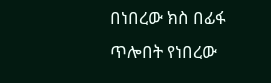በነበረው ክስ በፊፋ ጥሎበት የነበረው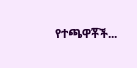የተጫዋቾች...